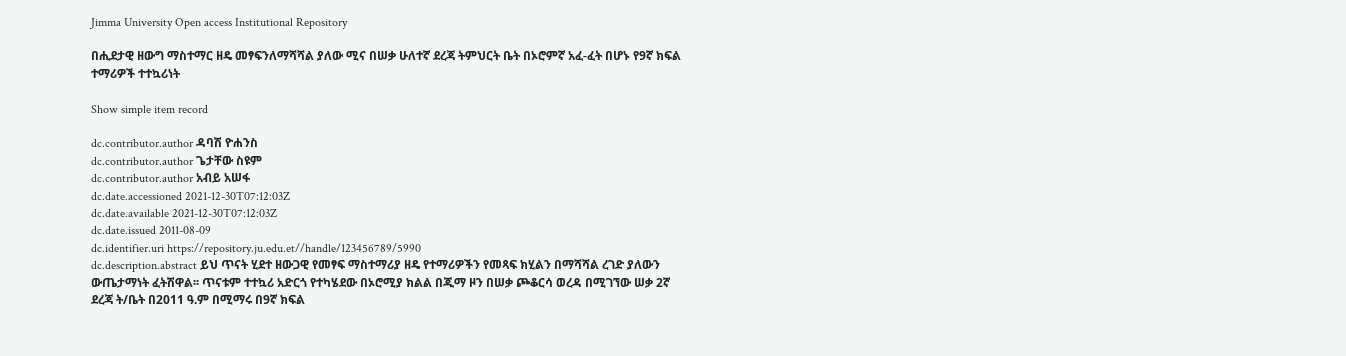Jimma University Open access Institutional Repository

በሒደታዊ ዘውግ ማስተማር ዘዴ መፃፍንለማሻሻል ያለው ሚና በሠቃ ሁለተኛ ደረጃ ትምህርት ቤት በኦሮምኛ አፈ-ፈት በሆኑ የ9ኛ ክፍል ተማሪዎች ተተኳሪነት

Show simple item record

dc.contributor.author ዳባሽ ዮሐንስ
dc.contributor.author ጌታቸው ስዩም
dc.contributor.author አብይ አሠፋ
dc.date.accessioned 2021-12-30T07:12:03Z
dc.date.available 2021-12-30T07:12:03Z
dc.date.issued 2011-08-09
dc.identifier.uri https://repository.ju.edu.et//handle/123456789/5990
dc.description.abstract ይህ ጥናት ሂደተ ዘውጋዊ የመፃፍ ማስተማሪያ ዘዴ የተማሪዎችን የመጻፍ ክሂልን በማሻሻል ረገድ ያለውን ውጤታማነት ፈትሽዋል፡፡ ጥናቱም ተተኳሪ አድርጎ የተካሄደው በኦሮሚያ ክልል በጂማ ዞን በሠቃ ጮቆርሳ ወረዳ በሚገኘው ሠቃ 2ኛ ደረጃ ት/ቤት በ2011 ዓ.ም በሚማሩ በ9ኛ ክፍል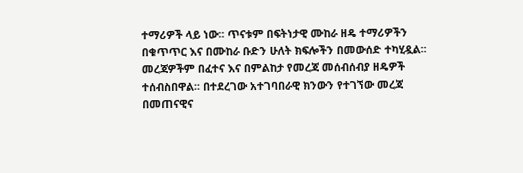ተማሪዎች ላይ ነው፡፡ ጥናቱም በፍትነታዊ ሙከራ ዘዴ ተማሪዎችን በቁጥጥር እና በሙከራ ቡድን ሁለት ክፍሎችን በመውሰድ ተካሂዷል፡፡ መረጃዎችም በፈተና እና በምልከታ የመረጃ መሰብሰብያ ዘዴዎች ተሰብስበዋል፡፡ በተደረገው አተገባበራዊ ክንውን የተገኘው መረጃ በመጠናዊና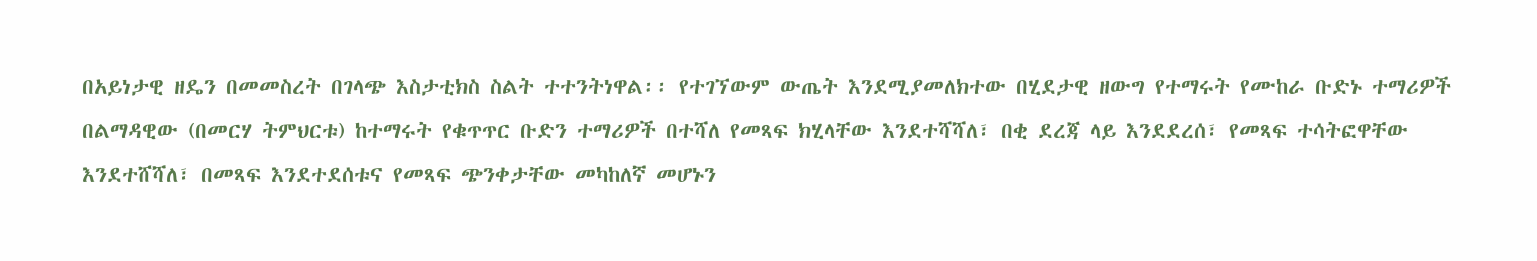በአይነታዊ ዘዴን በመመስረት በገላጭ እስታቲክስ ስልት ተተንትነዋል፡፡ የተገኘውም ውጤት እንደሚያመለክተው በሂደታዊ ዘውግ የተማሩት የሙከራ ቡድኑ ተማሪዎች በልማዳዊው (በመርሃ ትምህርቱ) ከተማሩት የቁጥጥር ቡድን ተማሪዎች በተሻለ የመጻፍ ክሂላቸው እንደተሻሻለ፣ በቂ ደረጃ ላይ እንደደረሰ፣ የመጻፍ ተሳትፎዋቸው እንደተሸሻለ፣ በመጻፍ እንደተደሰቱና የመጻፍ ጭንቀታቸው መካከለኛ መሆኑን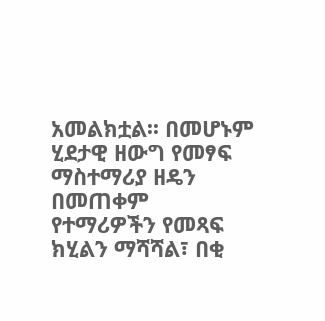አመልክቷል፡፡ በመሆኑም ሂደታዊ ዘውግ የመፃፍ ማስተማሪያ ዘዴን በመጠቀም የተማሪዎችን የመጻፍ ክሂልን ማሻሻል፣ በቂ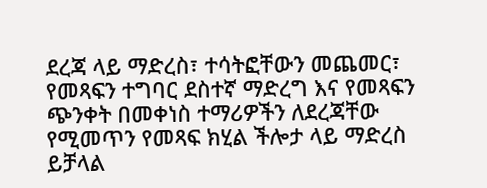ደረጃ ላይ ማድረስ፣ ተሳትፎቸውን መጨመር፣ የመጻፍን ተግባር ደስተኛ ማድረግ እና የመጻፍን ጭንቀት በመቀነስ ተማሪዎችን ለደረጃቸው የሚመጥን የመጻፍ ክሂል ችሎታ ላይ ማድረስ ይቻላል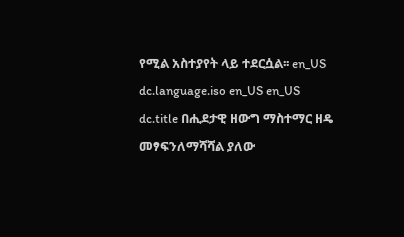የሚል አስተያየት ላይ ተደርሷል፡፡ en_US
dc.language.iso en_US en_US
dc.title በሒደታዊ ዘውግ ማስተማር ዘዴ መፃፍንለማሻሻል ያለው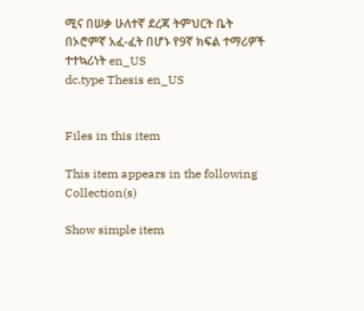ሚና በሠቃ ሁለተኛ ደረጃ ትምህርት ቤት በኦሮምኛ አፈ-ፈት በሆኑ የ9ኛ ክፍል ተማሪዎች ተተኳሪነት en_US
dc.type Thesis en_US


Files in this item

This item appears in the following Collection(s)

Show simple item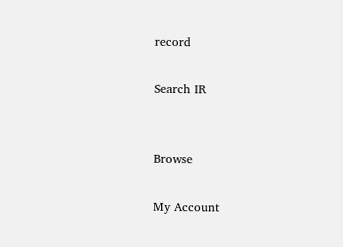record

Search IR


Browse

My Account